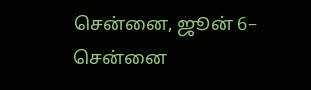சென்னை, ஜூன் 6– சென்னை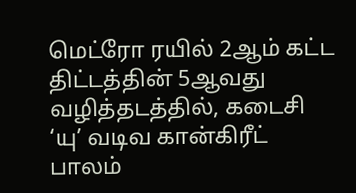மெட்ரோ ரயில் 2ஆம் கட்ட திட்டத்தின் 5ஆவது வழித்தடத்தில், கடைசி ‘யு’ வடிவ கான்கிரீட் பாலம்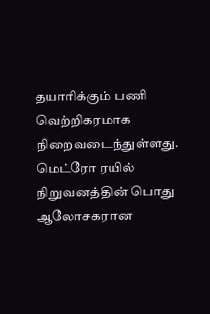தயாரிக்கும் பணி வெற்றிகரமாக நிறைவடைந்துள்ளது.
மெட்ரோ ரயில் நிறுவனத்தின் பொது ஆலோசகரான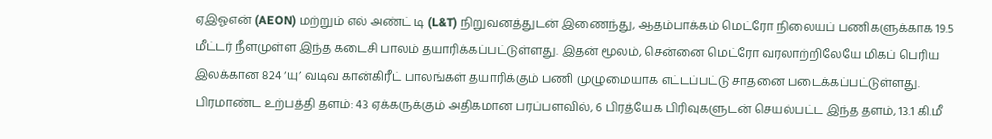ஏஇஓஎன் (AEON) மற்றும் எல் அண்ட் டி (L&T) நிறுவனத்துடன் இணைந்து, ஆதம்பாக்கம் மெட்ரோ நிலையப் பணிகளுக்காக 19.5 மீட்டர் நீளமுள்ள இந்த கடைசி பாலம் தயாரிக்கப்பட்டுள்ளது. இதன் மூலம், சென்னை மெட்ரோ வரலாற்றிலேயே மிகப் பெரிய இலக்கான 824 ‘யு’ வடிவ கான்கிரீட் பாலங்கள் தயாரிக்கும் பணி முழுமையாக எட்டப்பட்டு சாதனை படைக்கப்பட்டுள்ளது.
பிரமாண்ட உற்பத்தி தளம்: 43 ஏக்கருக்கும் அதிகமான பரப்பளவில், 6 பிரத்யேக பிரிவுகளுடன் செயல்பட்ட இந்த தளம், 13.1 கி.மீ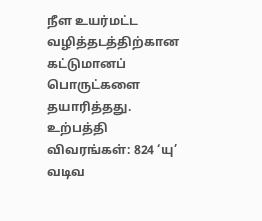நீள உயர்மட்ட வழித்தடத்திற்கான கட்டுமானப் பொருட்களை தயாரித்தது.
உற்பத்தி விவரங்கள்: 824 ‘யு’ வடிவ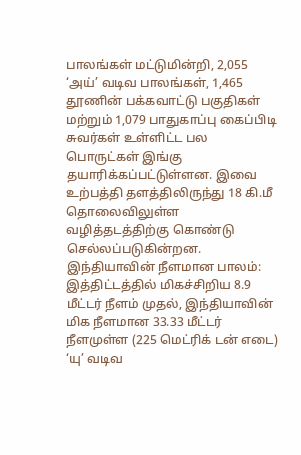பாலங்கள் மட்டுமின்றி, 2,055 ‘அய்’ வடிவ பாலங்கள், 1,465 தூணின் பக்கவாட்டு பகுதிகள் மற்றும் 1,079 பாதுகாப்பு கைப்பிடி சுவர்கள் உள்ளிட்ட பல பொருட்கள் இங்கு தயாரிக்கப்பட்டுள்ளன. இவை உற்பத்தி தளத்திலிருந்து 18 கி.மீ தொலைவிலுள்ள வழித்தடத்திற்கு கொண்டு செல்லப்படுகின்றன.
இந்தியாவின் நீளமான பாலம்: இத்திட்டத்தில் மிகச்சிறிய 8.9 மீட்டர் நீளம் முதல், இந்தியாவின் மிக நீளமான 33.33 மீட்டர் நீளமுள்ள (225 மெட்ரிக் டன் எடை) ‘யு’ வடிவ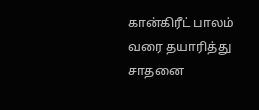கான்கிரீட் பாலம் வரை தயாரித்து சாதனை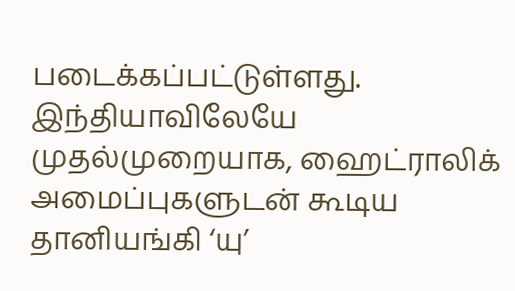படைக்கப்பட்டுள்ளது.
இந்தியாவிலேயே முதல்முறையாக, ஹைட்ராலிக் அமைப்புகளுடன் கூடிய தானியங்கி ‘யு’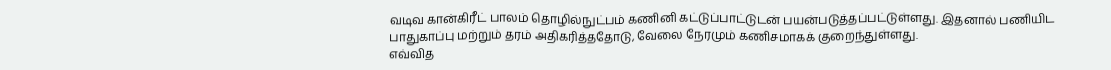வடிவ கான்கிரீட் பாலம் தொழில்நுட்பம் கணினி கட்டுப்பாட்டுடன் பயன்படுத்தப்பட்டுள்ளது. இதனால் பணியிட பாதுகாப்பு மற்றும் தரம் அதிகரித்ததோடு, வேலை நேரமும் கணிசமாகக் குறைந்துள்ளது.
எவ்வித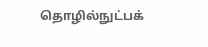தொழில்நுட்பக்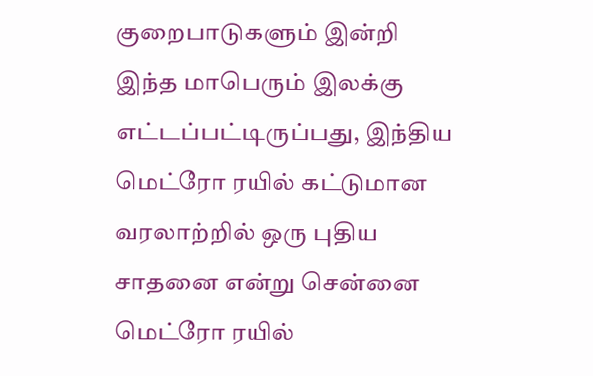குறைபாடுகளும் இன்றி இந்த மாபெரும் இலக்கு எட்டப்பட்டிருப்பது, இந்திய மெட்ரோ ரயில் கட்டுமான வரலாற்றில் ஒரு புதிய சாதனை என்று சென்னை மெட்ரோ ரயில்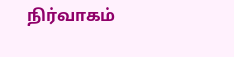நிர்வாகம்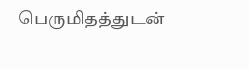பெருமிதத்துடன்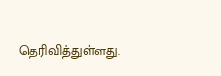தெரிவித்துள்ளது.